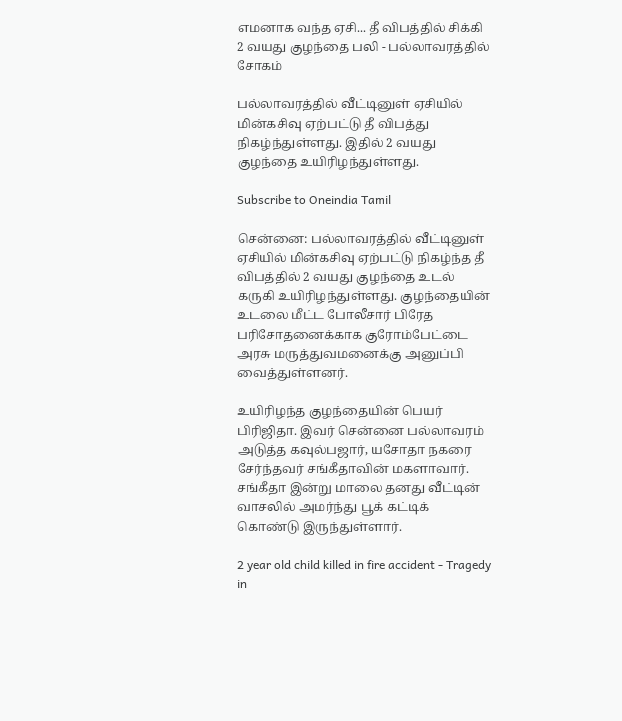எமனாக வந்த ஏசி... தீ விபத்தில் சிக்கி 2 வயது குழந்தை பலி - பல்லாவரத்தில் சோகம்

பல்லாவரத்தில் வீட்டினுள் ஏசியில் மின்கசிவு ஏற்பட்டு தீ விபத்து நிகழ்ந்துள்ளது. இதில் 2 வயது குழந்தை உயிரிழந்துள்ளது.

Subscribe to Oneindia Tamil

சென்னை: பல்லாவரத்தில் வீட்டினுள் ஏசியில் மின்கசிவு ஏற்பட்டு நிகழ்ந்த தீ விபத்தில் 2 வயது குழந்தை உடல் கருகி உயிரிழந்துள்ளது. குழந்தையின் உடலை மீட்ட போலீசார் பிரேத பரிசோதனைக்காக குரோம்பேட்டை அரசு மருத்துவமனைக்கு அனுப்பி வைத்துள்ளனர்.

உயிரிழந்த குழந்தையின் பெயர் பிரிஜிதா. இவர் சென்னை பல்லாவரம் அடுத்த கவுல்பஜார், யசோதா நகரை சேர்ந்தவர் சங்கீதாவின் மகளாவார். சங்கீதா இன்று மாலை தனது வீட்டின் வாசலில் அமர்ந்து பூக் கட்டிக் கொண்டு இருந்துள்ளார்.

2 year old child killed in fire accident - Tragedy in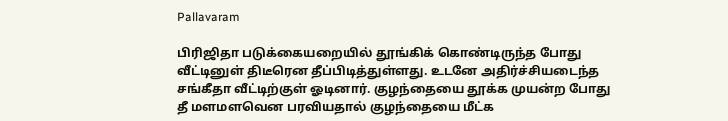Pallavaram

பிரிஜிதா படுக்கையறையில் தூங்கிக் கொண்டிருந்த போது வீட்டினுள் திடீரென தீப்பிடித்துள்ளது. உடனே அதிர்ச்சியடைந்த சங்கீதா வீட்டிற்குள் ஓடினார். குழந்தையை தூக்க முயன்ற போது தீ மளமளவென பரவியதால் குழந்தையை மீட்க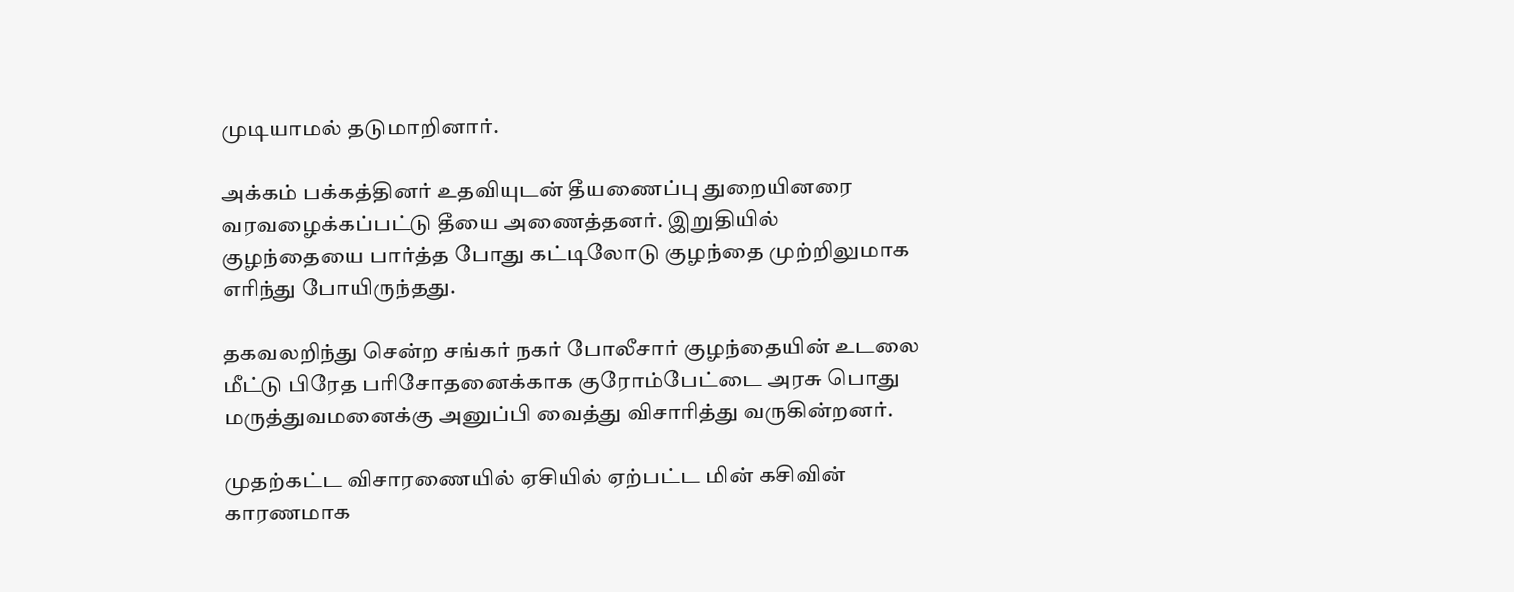முடியாமல் தடுமாறினார்.

அக்கம் பக்கத்தினர் உதவியுடன் தீயணைப்பு துறையினரை வரவழைக்கப்பட்டு தீயை அணைத்தனர். இறுதியில்
குழந்தையை பார்த்த போது கட்டிலோடு குழந்தை முற்றிலுமாக எரிந்து போயிருந்தது.

தகவலறிந்து சென்ற சங்கர் நகர் போலீசார் குழந்தையின் உடலை மீட்டு பிரேத பரிசோதனைக்காக குரோம்பேட்டை அரசு பொது மருத்துவமனைக்கு அனுப்பி வைத்து விசாரித்து வருகின்றனர்.

முதற்கட்ட விசாரணையில் ஏசியில் ஏற்பட்ட மின் கசிவின் காரணமாக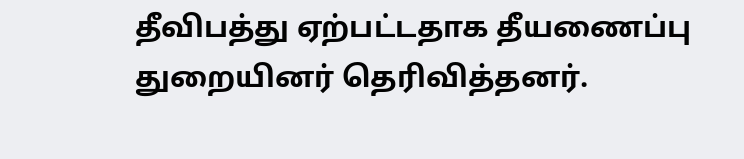தீவிபத்து ஏற்பட்டதாக தீயணைப்பு துறையினர் தெரிவித்தனர்.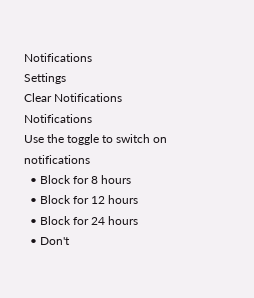Notifications
Settings
Clear Notifications
Notifications
Use the toggle to switch on notifications
  • Block for 8 hours
  • Block for 12 hours
  • Block for 24 hours
  • Don't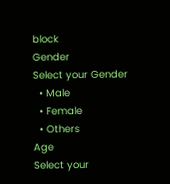block
Gender
Select your Gender
  • Male
  • Female
  • Others
Age
Select your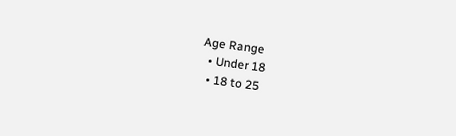Age Range
  • Under 18
  • 18 to 25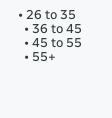• 26 to 35
  • 36 to 45
  • 45 to 55
  • 55+